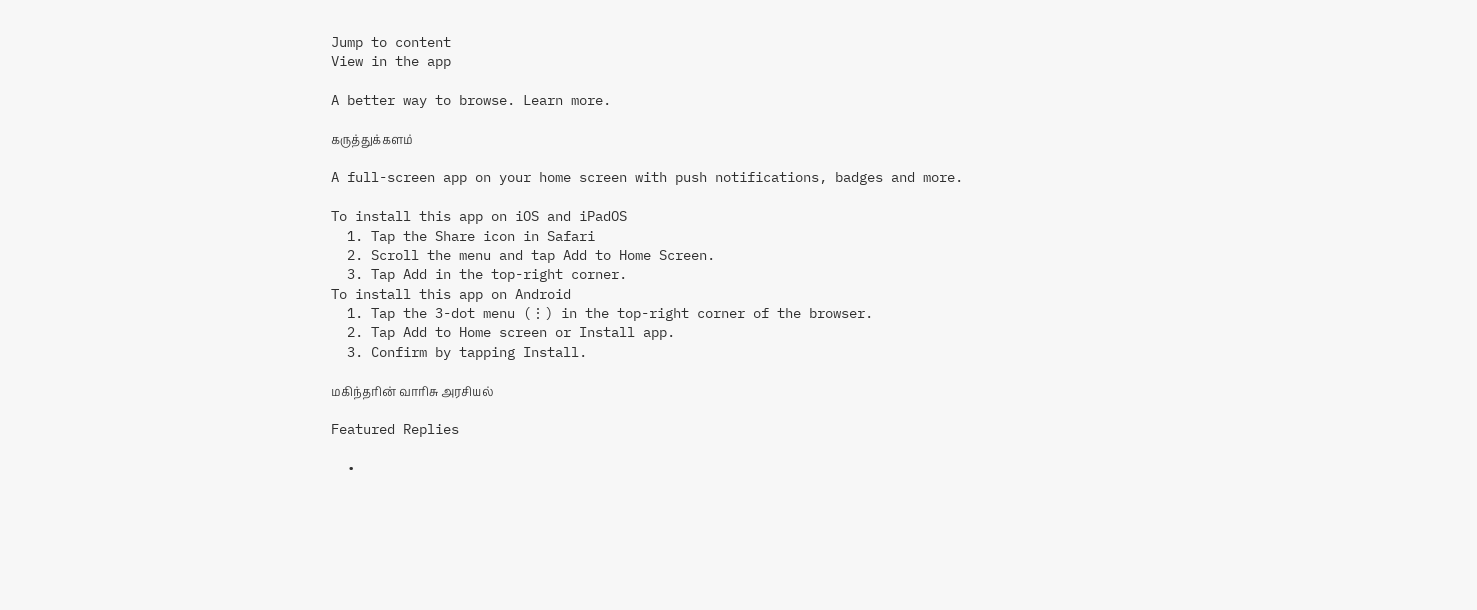Jump to content
View in the app

A better way to browse. Learn more.

கருத்துக்களம்

A full-screen app on your home screen with push notifications, badges and more.

To install this app on iOS and iPadOS
  1. Tap the Share icon in Safari
  2. Scroll the menu and tap Add to Home Screen.
  3. Tap Add in the top-right corner.
To install this app on Android
  1. Tap the 3-dot menu (⋮) in the top-right corner of the browser.
  2. Tap Add to Home screen or Install app.
  3. Confirm by tapping Install.

மகிந்தரின் வாரிசு அரசியல்

Featured Replies

  •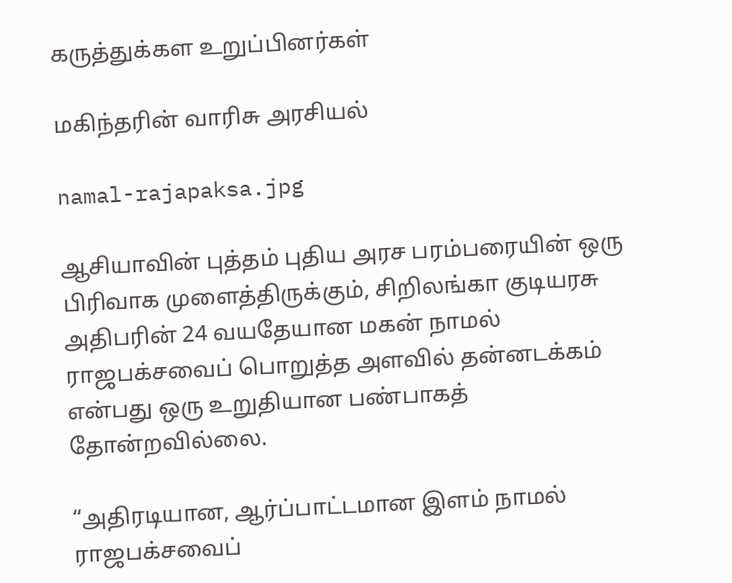கருத்துக்கள உறுப்பினர்கள்

மகிந்தரின் வாரிசு அரசியல்

namal-rajapaksa.jpg

ஆசியாவின் புத்தம் புதிய அரச பரம்பரையின் ஒரு பிரிவாக முளைத்திருக்கும், சிறிலங்கா குடியரசு அதிபரின் 24 வயதேயான மகன் நாமல் ராஜபக்சவைப் பொறுத்த அளவில் தன்னடக்கம் என்பது ஒரு உறுதியான பண்பாகத் தோன்றவில்லை.

“அதிரடியான, ஆர்ப்பாட்டமான இளம் நாமல் ராஜபக்சவைப்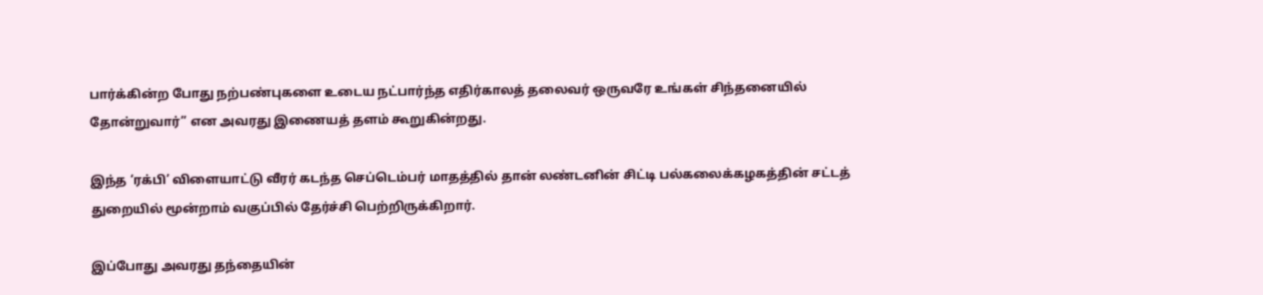பார்க்கின்ற போது நற்பண்புகளை உடைய நட்பார்ந்த எதிர்காலத் தலைவர் ஒருவரே உங்கள் சிந்தனையில் தோன்றுவார்” என அவரது இணையத் தளம் கூறுகின்றது.

இந்த ‘ரக்பி’ விளையாட்டு வீரர் கடந்த செப்டெம்பர் மாதத்தில் தான் லண்டனின் சிட்டி பல்கலைக்கழகத்தின் சட்டத் துறையில் மூன்றாம் வகுப்பில் தேர்ச்சி பெற்றிருக்கிறார்.

இப்போது அவரது தந்தையின்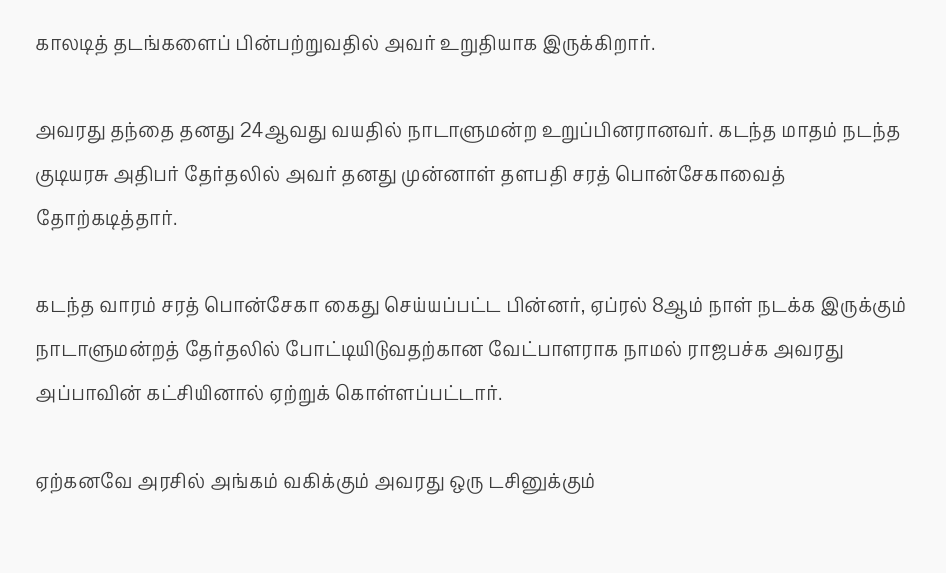காலடித் தடங்களைப் பின்பற்றுவதில் அவர் உறுதியாக இருக்கிறார்.

அவரது தந்தை தனது 24ஆவது வயதில் நாடாளுமன்ற உறுப்பினரானவர். கடந்த மாதம் நடந்த குடியரசு அதிபர் தேர்தலில் அவர் தனது முன்னாள் தளபதி சரத் பொன்சேகாவைத் தோற்கடித்தார்.

கடந்த வாரம் சரத் பொன்சேகா கைது செய்யப்பட்ட பின்னர், ஏப்ரல் 8ஆம் நாள் நடக்க இருக்கும் நாடாளுமன்றத் தேர்தலில் போட்டியிடுவதற்கான வேட்பாளராக நாமல் ராஜபச்க அவரது அப்பாவின் கட்சியினால் ஏற்றுக் கொள்ளப்பட்டார்.

ஏற்கனவே அரசில் அங்கம் வகிக்கும் அவரது ஒரு டசினுக்கும்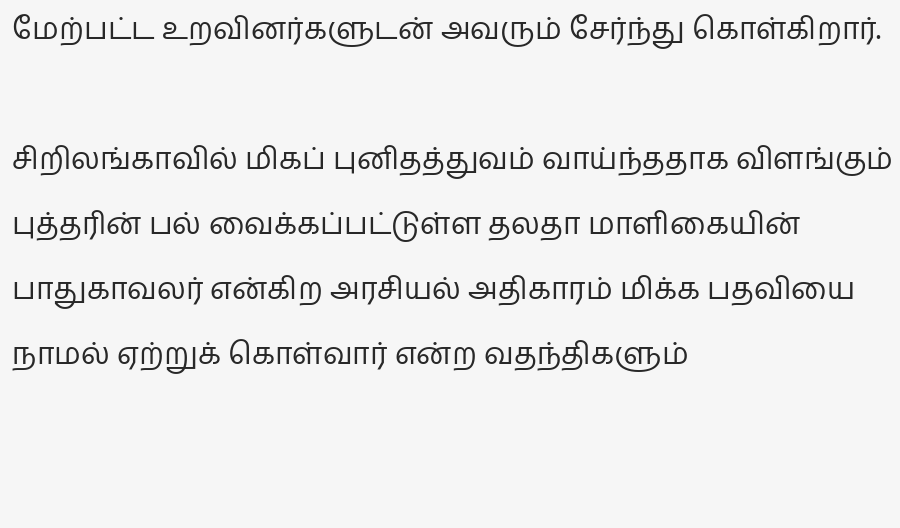மேற்பட்ட உறவினர்களுடன் அவரும் சேர்ந்து கொள்கிறார்.

சிறிலங்காவில் மிகப் புனிதத்துவம் வாய்ந்ததாக விளங்கும் புத்தரின் பல் வைக்கப்பட்டுள்ள தலதா மாளிகையின் பாதுகாவலர் என்கிற அரசியல் அதிகாரம் மிக்க பதவியை நாமல் ஏற்றுக் கொள்வார் என்ற வதந்திகளும்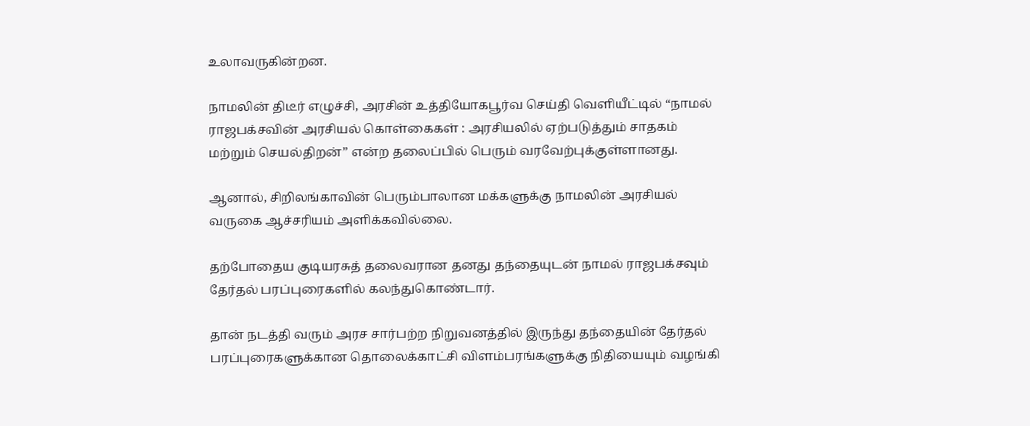உலாவருகின்றன.

நாமலின் திடீர் எழுச்சி, அரசின் உத்தியோகபூர்வ செய்தி வெளியீட்டில் “நாமல் ராஜபக்சவின் அரசியல் கொள்கைகள் : அரசியலில் ஏற்படுத்தும் சாதகம் மற்றும் செயல்திறன்” என்ற தலைப்பில் பெரும் வரவேற்புக்குள்ளானது.

ஆனால், சிறிலங்காவின் பெரும்பாலான மக்களுக்கு நாமலின் அரசியல் வருகை ஆச்சரியம் அளிக்கவில்லை.

தற்போதைய குடியரசுத் தலைவரான தனது தந்தையுடன் நாமல் ராஜபக்சவும் தேர்தல் பரப்புரைகளில் கலந்துகொண்டார்.

தான் நடத்தி வரும் அரச சார்பற்ற நிறுவனத்தில் இருந்து தந்தையின் தேர்தல் பரப்புரைகளுக்கான தொலைக்காட்சி விளம்பரங்களுக்கு நிதியையும் வழங்கி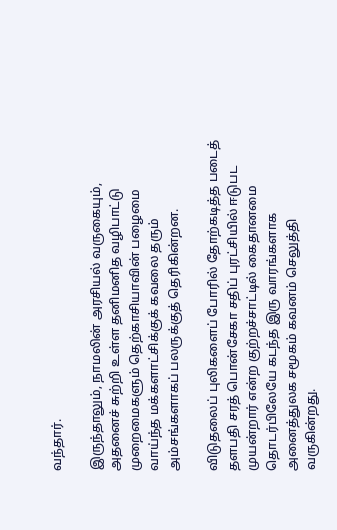வந்தார்.

இருந்தாலும், நாமலின் அரசியல் வருகையும், அதனைச் சுற்றி உள்ள தனிமனித வழிபாட்டு முறைமைகளும் தெற்காசியாவின் பழைமை வாய்ந்த மக்களாட்சிக்குக் கவலை தரும் அம்சங்களாகப் பலருக்குத் தெரிகின்றன.

விடுதலைப் புலிகளைப் போரில் தோற்கடித்த படைத் தளபதி சரத் பொன்சேகா சதிப் புரட்சியில் ஈடுபட முயன்றார் என்ற குற்றச்சாட்டில் கைதானமை தொடர்பிலேயே கடந்த இரு வாரங்களாக அனைத்துலக சமூகம் கவனம் செலுத்தி வருகின்றது.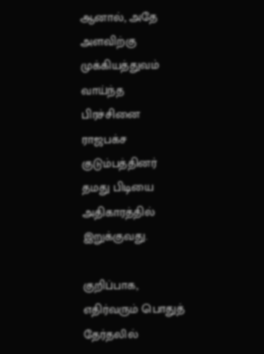ஆனால், அதே அளவிற்கு முக்கியத்துவம் வாய்ந்த பிரச்சினை ராஜபக்ச குடும்பத்தினர் தமது பிடியை அதிகாரத்தில் இறுக்குவது.

குறிப்பாக, எதிர்வரும் பொதுத் தேர்தலில்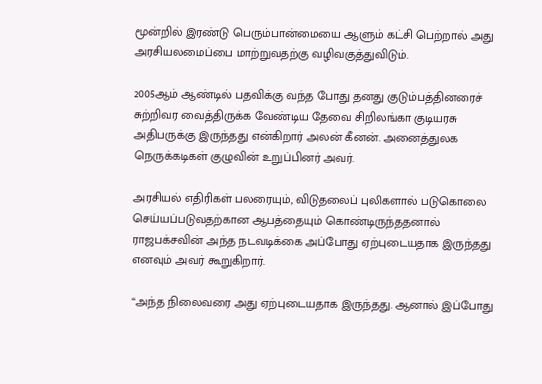மூன்றில் இரண்டு பெரும்பான்மையை ஆளும் கட்சி பெற்றால் அது அரசியலமைப்பை மாற்றுவதற்கு வழிவகுத்துவிடும்.

2005ஆம் ஆண்டில் பதவிக்கு வந்த போது தனது குடும்பத்தினரைச் சுற்றிவர வைத்திருக்க வேண்டிய தேவை சிறிலங்கா குடியரசு அதிபருக்கு இருந்தது என்கிறார் அலன் கீனன். அனைத்துலக நெருக்கடிகள் குழுவின் உறுப்பினர் அவர்.

அரசியல் எதிரிகள் பலரையும், விடுதலைப் புலிகளால் படுகொலை செய்யப்படுவதற்கான ஆபத்தையும் கொண்டிருந்ததனால் ராஜபக்சவின் அந்த நடவடிக்கை அப்போது ஏற்புடையதாக இருந்தது எனவும் அவர் கூறுகிறார்.

“அந்த நிலைவரை அது ஏற்புடையதாக இருந்தது. ஆனால் இப்போது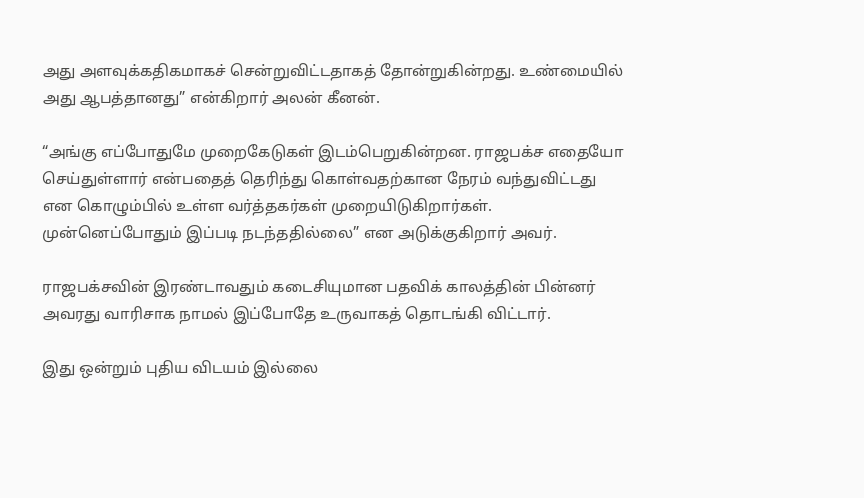அது அளவுக்கதிகமாகச் சென்றுவிட்டதாகத் தோன்றுகின்றது. உண்மையில் அது ஆபத்தானது” என்கிறார் அலன் கீனன்.

“அங்கு எப்போதுமே முறைகேடுகள் இடம்பெறுகின்றன. ராஜபக்ச எதையோ செய்துள்ளார் என்பதைத் தெரிந்து கொள்வதற்கான நேரம் வந்துவிட்டது என கொழும்பில் உள்ள வர்த்தகர்கள் முறையிடுகிறார்கள். முன்னெப்போதும் இப்படி நடந்ததில்லை” என அடுக்குகிறார் அவர்.

ராஜபக்சவின் இரண்டாவதும் கடைசியுமான பதவிக் காலத்தின் பின்னர் அவரது வாரிசாக நாமல் இப்போதே உருவாகத் தொடங்கி விட்டார்.

இது ஒன்றும் புதிய விடயம் இல்லை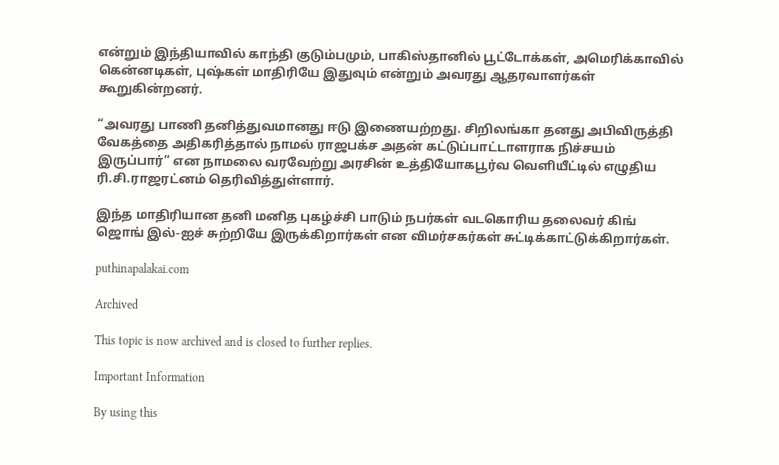என்றும் இந்தியாவில் காந்தி குடும்பமும், பாகிஸ்தானில் பூட்டோக்கள், அமெரிக்காவில் கென்னடிகள், புஷ்கள் மாதிரியே இதுவும் என்றும் அவரது ஆதரவாளர்கள் கூறுகின்றனர்.

“அவரது பாணி தனித்துவமானது ஈடு இணையற்றது. சிறிலங்கா தனது அபிவிருத்தி வேகத்தை அதிகரித்தால் நாமல் ராஜபக்ச அதன் கட்டுப்பாட்டாளராக நிச்சயம் இருப்பார்” என நாமலை வரவேற்று அரசின் உத்தியோகபூர்வ வெளியீட்டில் எழுதிய ரி.சி.ராஜரட்னம் தெரிவித்துள்ளார்.

இந்த மாதிரியான தனி மனித புகழ்ச்சி பாடும் நபர்கள் வடகொரிய தலைவர் கிங் ஜொங் இல்-ஐச் சுற்றியே இருக்கிறார்கள் என விமர்சகர்கள் சுட்டிக்காட்டுக்கிறார்கள்.

puthinapalakai.com

Archived

This topic is now archived and is closed to further replies.

Important Information

By using this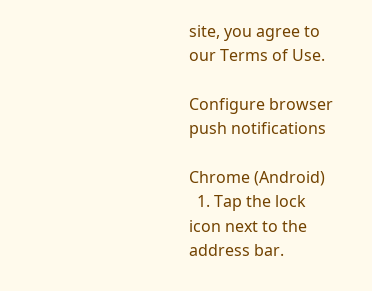site, you agree to our Terms of Use.

Configure browser push notifications

Chrome (Android)
  1. Tap the lock icon next to the address bar.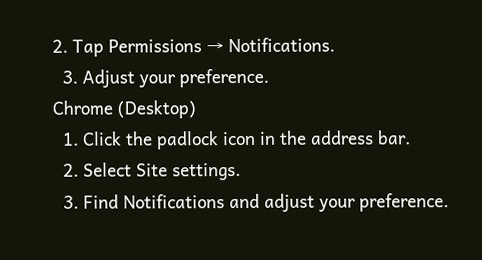2. Tap Permissions → Notifications.
  3. Adjust your preference.
Chrome (Desktop)
  1. Click the padlock icon in the address bar.
  2. Select Site settings.
  3. Find Notifications and adjust your preference.